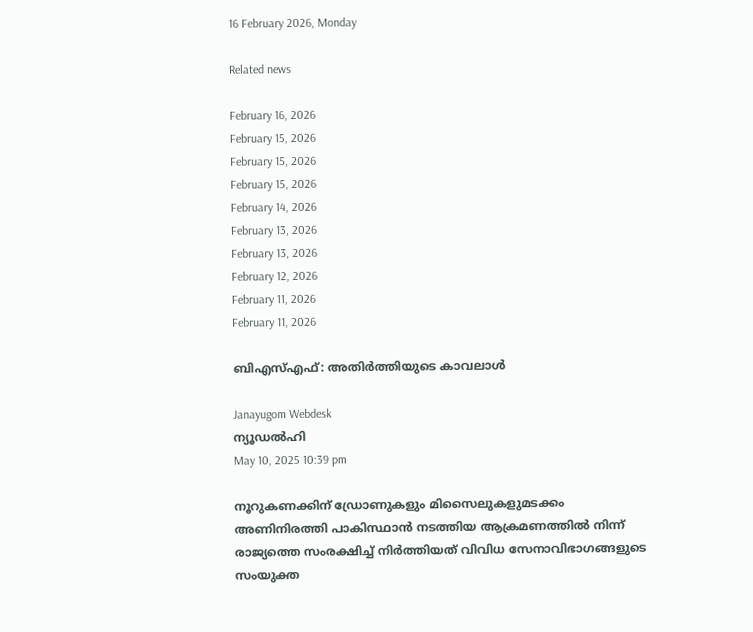16 February 2026, Monday

Related news

February 16, 2026
February 15, 2026
February 15, 2026
February 15, 2026
February 14, 2026
February 13, 2026
February 13, 2026
February 12, 2026
February 11, 2026
February 11, 2026

ബിഎസ്എഫ്: അതിര്‍ത്തിയുടെ കാവലാള്‍

Janayugom Webdesk
ന്യൂഡല്‍ഹി
May 10, 2025 10:39 pm

നൂറുകണക്കിന് ഡ്രോണുകളും മിസൈലുകളുമടക്കം അണിനിരത്തി പാകിസ്ഥാന്‍ നടത്തിയ ആക്രമണത്തില്‍‍ നിന്ന് രാജ്യത്തെ സംരക്ഷിച്ച് നിര്‍ത്തിയത് വിവിധ സേനാവിഭാഗങ്ങളുടെ സംയുക്ത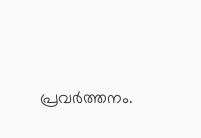പ്രവര്‍ത്തനം.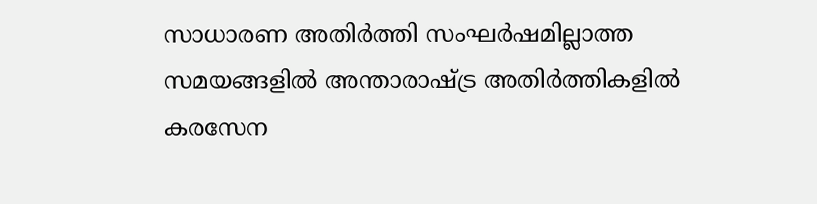സാധാരണ അതിര്‍ത്തി സംഘര്‍ഷമില്ലാത്ത സമയങ്ങളില്‍ അന്താരാഷ്ട്ര അതിര്‍ത്തികളില്‍ കരസേന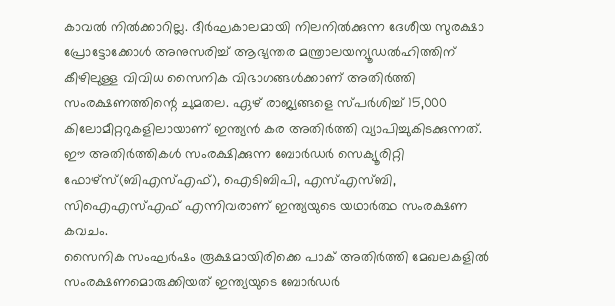കാവല്‍ നില്‍ക്കാറില്ല. ദീര്‍ഘകാലമായി നിലനില്‍ക്കുന്ന ദേശീയ സുരക്ഷാ പ്രോട്ടോക്കോള്‍ അനുസരിച്ച് ആഭ്യന്തര മന്ത്രാലയന്യൂഡല്‍ഹിത്തിന് കീഴിലുള്ള വിവിധ സൈനിക വിഭാഗങ്ങള്‍ക്കാണ് അതിര്‍ത്തി സംരക്ഷണത്തിന്റെ ചുമതല. ഏഴ് രാജ്യങ്ങളെ സ്പര്‍ശിച്ച് 15,000 കിലോമീറ്ററുകളിലായാണ് ഇന്ത്യന്‍ കര അതിര്‍ത്തി വ്യാപിച്ചുകിടക്കുന്നത്. ഈ അതിര്‍ത്തികള്‍ സംരക്ഷിക്കുന്ന ബോര്‍ഡര്‍ സെക്യൂരിറ്റി ഫോഴ്സ്(ബിഎസ്എഫ്), ഐടിബിപി, എസ്എസ്ബി, സിഐഎസ്എഫ് എന്നിവരാണ് ഇന്ത്യയുടെ യഥാര്‍ത്ഥ സംരക്ഷണ കവചം.
സൈനിക സംഘര്‍ഷം രൂക്ഷമായിരിക്കെ പാക് അതിര്‍ത്തി മേഖലകളില്‍ സംരക്ഷണമൊരുക്കിയത് ഇന്ത്യയുടെ ബോര്‍ഡര്‍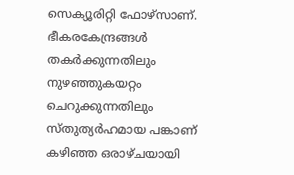സെക്യൂരിറ്റി ഫോഴ്സാണ്. ഭീകരകേന്ദ്രങ്ങള്‍ തകര്‍ക്കുന്നതിലും നുഴഞ്ഞുകയറ്റം ചെറുക്കുന്നതിലും സ്തുത്യര്‍ഹമായ പങ്കാണ് കഴിഞ്ഞ ഒരാഴ്ചയായി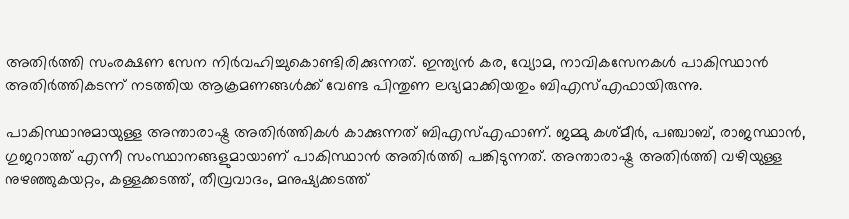അതിര്‍ത്തി സംരക്ഷണ സേന നിര്‍വഹിച്ചുകൊണ്ടിരിക്കുന്നത്. ഇന്ത്യന്‍ കര, വ്യോമ, നാവികസേനകള്‍ പാകിസ്ഥാന്‍ അതിര്‍ത്തികടന്ന് നടത്തിയ ആക്രമണങ്ങള്‍ക്ക് വേണ്ട പിന്തുണ ലഭ്യമാക്കിയതും ബിഎസ്എഫായിരുന്നു.

പാകിസ്ഥാനുമായുള്ള അന്താരാഷ്ട്ര അതിര്‍ത്തികള്‍ കാക്കുന്നത് ബിഎസ്എഫാണ്. ജമ്മു കശ്മീര്‍, പഞ്ചാബ്, രാജസ്ഥാന്‍, ഗുജറാത്ത് എന്നീ സംസ്ഥാനങ്ങളുമായാണ് പാകിസ്ഥാന്‍ അതിര്‍ത്തി പങ്കിടുന്നത്. അന്താരാഷ്ട്ര അതിര്‍ത്തി വഴിയുള്ള നുഴഞ്ഞുകയറ്റം, കള്ളക്കടത്ത്, തീവ്രവാദം, മനുഷ്യക്കടത്ത്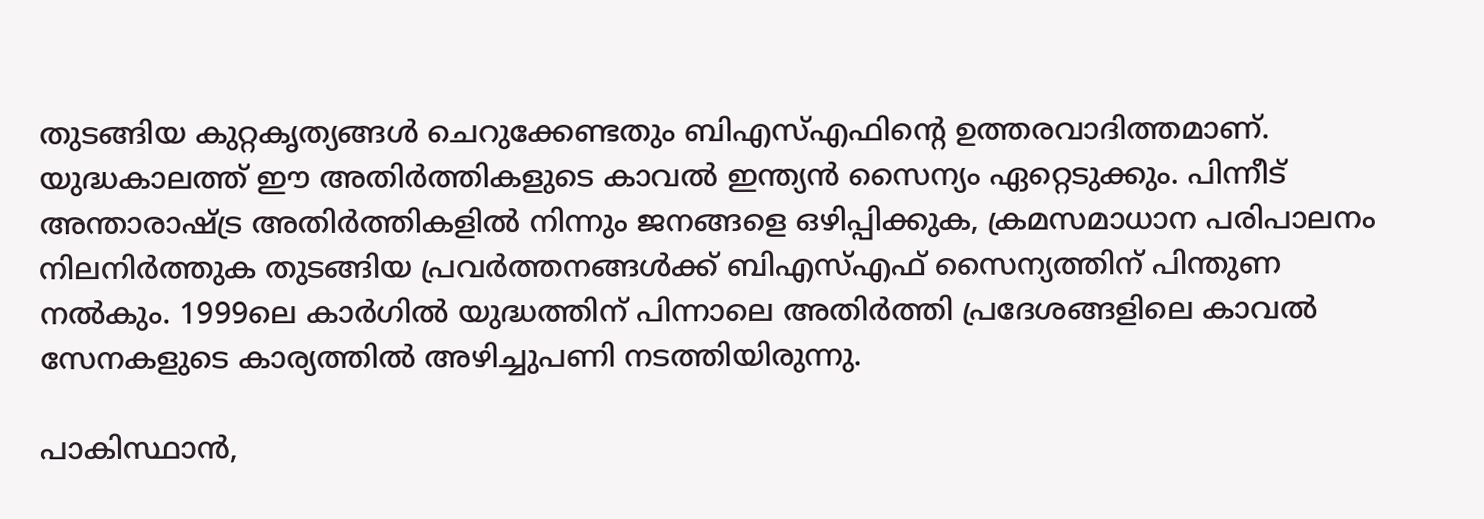തുടങ്ങിയ കുറ്റകൃത്യങ്ങള്‍ ചെറുക്കേണ്ടതും ബിഎസ്എഫിന്റെ ഉത്തരവാദിത്തമാണ്. യുദ്ധകാലത്ത് ഈ അതിര്‍ത്തികളുടെ കാവല്‍ ഇന്ത്യന്‍ സൈന്യം ഏറ്റെടുക്കും. പിന്നീട് അന്താരാഷ്ട്ര അതിര്‍ത്തികളില്‍ നിന്നും ജനങ്ങളെ ഒഴിപ്പിക്കുക, ക്രമസമാധാന പരിപാലനം നിലനിര്‍ത്തുക തുടങ്ങിയ പ്രവര്‍ത്തനങ്ങള്‍ക്ക് ബിഎസ്എഫ് സൈന്യത്തിന് പിന്തുണ നല്‍കും. 1999ലെ കാര്‍ഗില്‍ യുദ്ധത്തിന് പിന്നാലെ അതിര്‍ത്തി പ്രദേശങ്ങളിലെ കാവല്‍ സേനകളുടെ കാര്യത്തില്‍ അഴിച്ചുപണി നടത്തിയിരുന്നു.

പാകിസ്ഥാന്‍,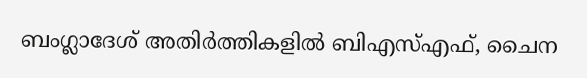ബംഗ്ലാദേശ് അതിര്‍ത്തികളില്‍ ബിഎസ്എഫ്, ചൈന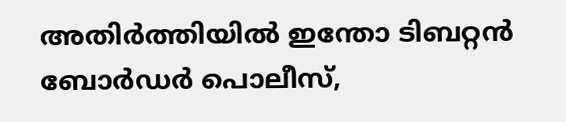അതിര്‍ത്തിയില്‍ ഇന്തോ ടിബറ്റന്‍ ബോര്‍ഡര്‍ പൊലീസ്,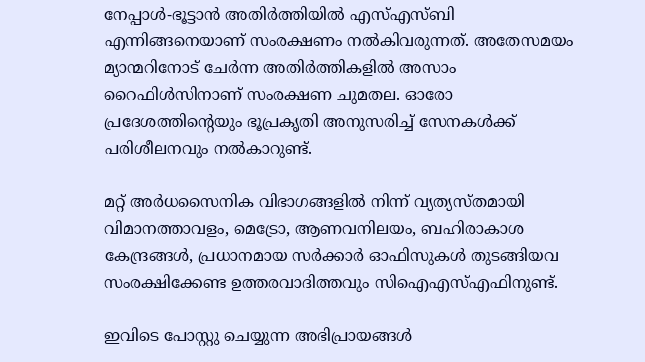നേപ്പാള്‍-ഭൂട്ടാന്‍ അതിര്‍ത്തിയില്‍ എസ്എസ്ബി എന്നിങ്ങനെയാണ് സംരക്ഷണം നല്‍കിവരുന്നത്. അതേസമയം മ്യാന്മറിനോട് ചേര്‍ന്ന അതിര്‍ത്തികളില്‍ അസാം റൈഫിള്‍സിനാണ് സംരക്ഷണ ചുമതല. ഓരോ പ്രദേശത്തിന്റെയും ഭൂപ്രകൃതി അനുസരിച്ച് സേനകള്‍ക്ക് പരിശീലനവും നല്‍കാറുണ്ട്.

മറ്റ് അര്‍ധസൈനിക വിഭാഗങ്ങളില്‍ നിന്ന് വ്യത്യസ്തമായി വിമാനത്താവളം, മെട്രോ, ആണവനിലയം, ബഹിരാകാശ കേന്ദ്രങ്ങള്‍, പ്രധാനമായ സര്‍ക്കാര്‍ ഓഫിസുകള്‍ തുടങ്ങിയവ സംരക്ഷിക്കേണ്ട ഉത്തരവാദിത്തവും സിഐഎസ്എഫിനുണ്ട്.

ഇവിടെ പോസ്റ്റു ചെയ്യുന്ന അഭിപ്രായങ്ങള്‍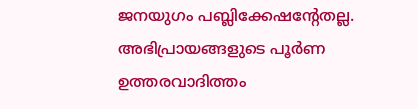ജനയുഗം പബ്ലിക്കേഷന്റേതല്ല. അഭിപ്രായങ്ങളുടെ പൂര്‍ണ ഉത്തരവാദിത്തം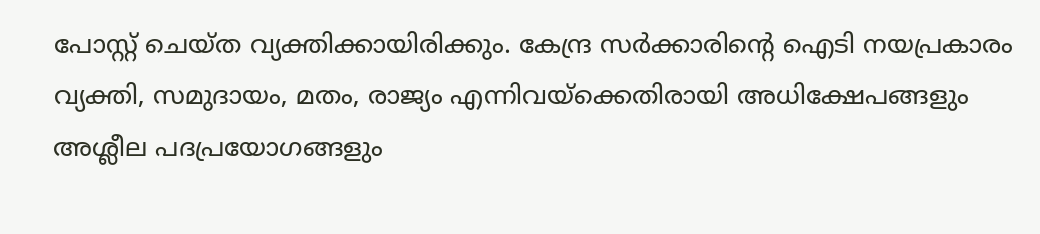പോസ്റ്റ് ചെയ്ത വ്യക്തിക്കായിരിക്കും. കേന്ദ്ര സര്‍ക്കാരിന്റെ ഐടി നയപ്രകാരം വ്യക്തി, സമുദായം, മതം, രാജ്യം എന്നിവയ്‌ക്കെതിരായി അധിക്ഷേപങ്ങളും അശ്ലീല പദപ്രയോഗങ്ങളും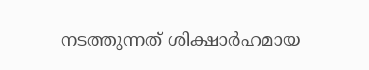നടത്തുന്നത് ശിക്ഷാര്‍ഹമായ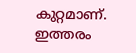കുറ്റമാണ്. ഇത്തരം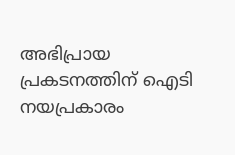അഭിപ്രായ പ്രകടനത്തിന് ഐടി നയപ്രകാരം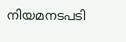നിയമനടപടി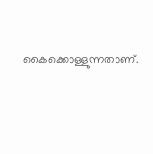കൈക്കൊള്ളുന്നതാണ്.